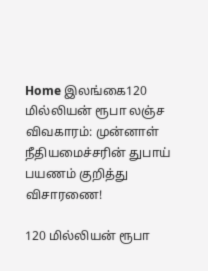Home இலங்கை120 மில்லியன் ரூபா லஞ்ச விவகாரம்: முன்னாள் நீதியமைச்சரின் துபாய் பயணம் குறித்து விசாரணை!

120 மில்லியன் ரூபா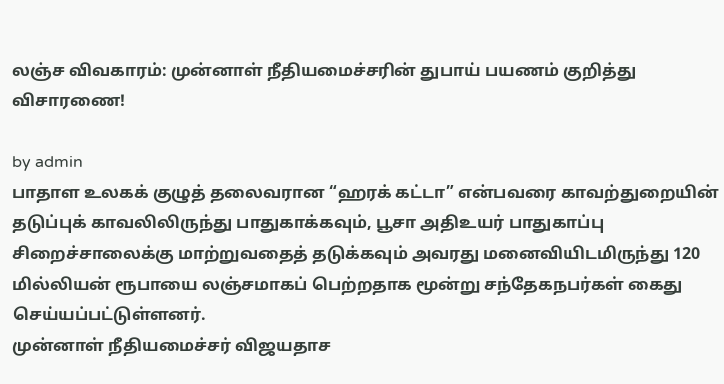லஞ்ச விவகாரம்: முன்னாள் நீதியமைச்சரின் துபாய் பயணம் குறித்து விசாரணை!

by admin
பாதாள உலகக் குழுத் தலைவரான “ஹரக் கட்டா” என்பவரை காவற்துறையின் தடுப்புக் காவலிலிருந்து பாதுகாக்கவும், பூசா அதிஉயர் பாதுகாப்பு சிறைச்சாலைக்கு மாற்றுவதைத் தடுக்கவும் அவரது மனைவியிடமிருந்து 120 மில்லியன் ரூபாயை லஞ்சமாகப் பெற்றதாக மூன்று சந்தேகநபர்கள் கைது செய்யப்பட்டுள்ளனர்.
முன்னாள் நீதியமைச்சர் விஜயதாச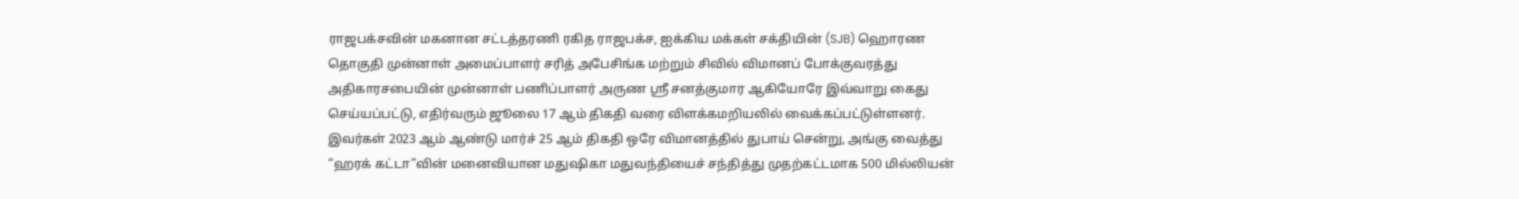ராஜபக்சவின் மகனான சட்டத்தரணி ரகித ராஜபக்ச, ஐக்கிய மக்கள் சக்தியின் (SJB) ஹொரண தொகுதி முன்னாள் அமைப்பாளர் சரித் அபேசிங்க மற்றும் சிவில் விமானப் போக்குவரத்து அதிகாரசபையின் முன்னாள் பணிப்பாளர் அருண ஸ்ரீ சனத்குமார ஆகியோரே இவ்வாறு கைது செய்யப்பட்டு, எதிர்வரும் ஜூலை 17 ஆம் திகதி வரை விளக்கமறியலில் வைக்கப்பட்டுள்ளனர்.
இவர்கள் 2023 ஆம் ஆண்டு மார்ச் 25 ஆம் திகதி ஒரே விமானத்தில் துபாய் சென்று, அங்கு வைத்து “ஹரக் கட்டா”வின் மனைவியான மதுஷிகா மதுவந்தியைச் சந்தித்து முதற்கட்டமாக 500 மில்லியன்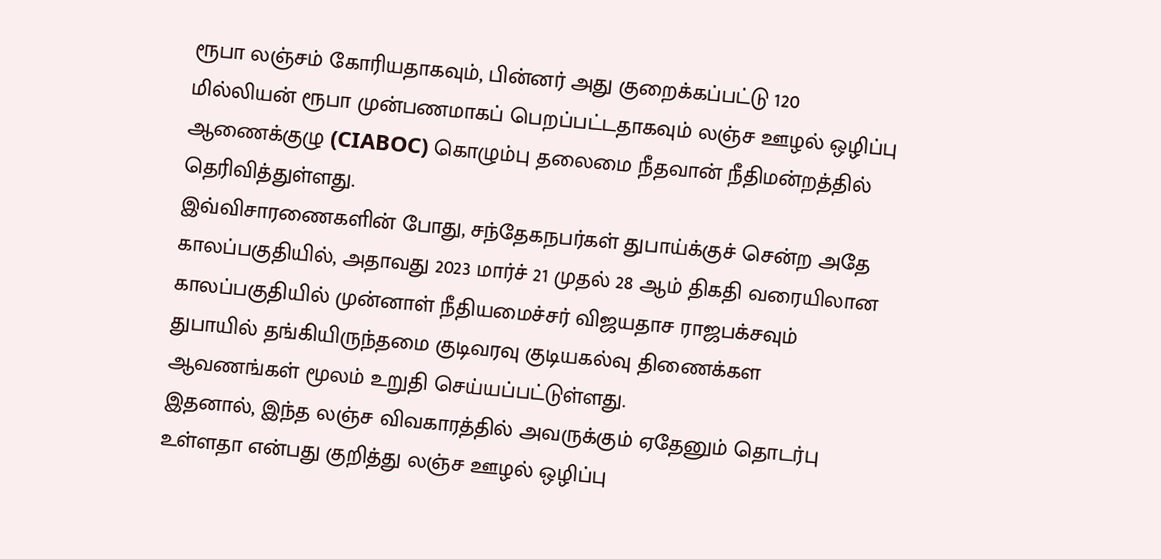ரூபா லஞ்சம் கோரியதாகவும், பின்னர் அது குறைக்கப்பட்டு 120 மில்லியன் ரூபா முன்பணமாகப் பெறப்பட்டதாகவும் லஞ்ச ஊழல் ஒழிப்பு ஆணைக்குழு (CIABOC) கொழும்பு தலைமை நீதவான் நீதிமன்றத்தில் தெரிவித்துள்ளது.
இவ்விசாரணைகளின் போது, சந்தேகநபர்கள் துபாய்க்குச் சென்ற அதே காலப்பகுதியில், அதாவது 2023 மார்ச் 21 முதல் 28 ஆம் திகதி வரையிலான காலப்பகுதியில் முன்னாள் நீதியமைச்சர் விஜயதாச ராஜபக்சவும் துபாயில் தங்கியிருந்தமை குடிவரவு குடியகல்வு திணைக்கள ஆவணங்கள் மூலம் உறுதி செய்யப்பட்டுள்ளது.
இதனால், இந்த லஞ்ச விவகாரத்தில் அவருக்கும் ஏதேனும் தொடர்பு உள்ளதா என்பது குறித்து லஞ்ச ஊழல் ஒழிப்பு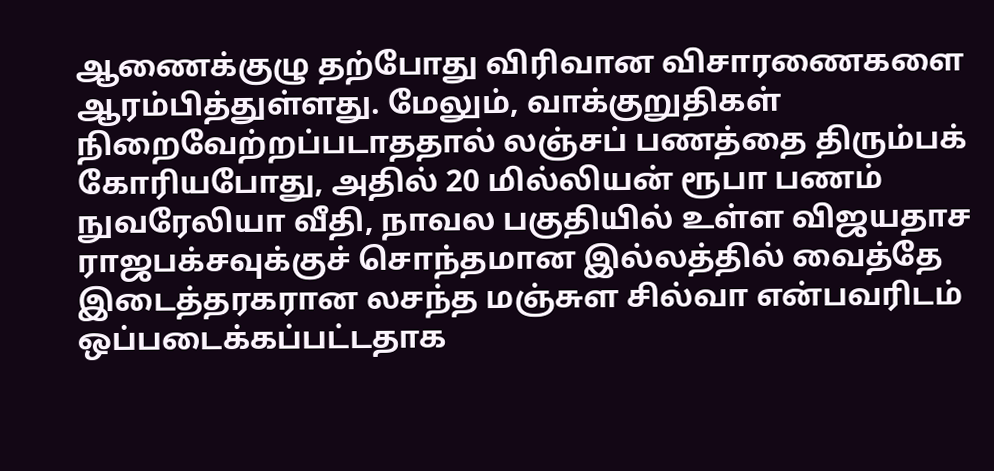ஆணைக்குழு தற்போது விரிவான விசாரணைகளை ஆரம்பித்துள்ளது. மேலும், வாக்குறுதிகள் நிறைவேற்றப்படாததால் லஞ்சப் பணத்தை திரும்பக் கோரியபோது, அதில் 20 மில்லியன் ரூபா பணம் நுவரேலியா வீதி, நாவல பகுதியில் உள்ள விஜயதாச ராஜபக்சவுக்குச் சொந்தமான இல்லத்தில் வைத்தே இடைத்தரகரான லசந்த மஞ்சுள சில்வா என்பவரிடம் ஒப்படைக்கப்பட்டதாக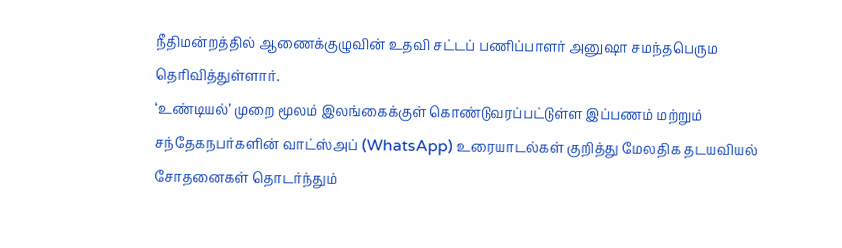நீதிமன்றத்தில் ஆணைக்குழுவின் உதவி சட்டப் பணிப்பாளர் அனுஷா சமந்தபெரும தெரிவித்துள்ளார்.
‘உண்டியல்’ முறை மூலம் இலங்கைக்குள் கொண்டுவரப்பட்டுள்ள இப்பணம் மற்றும் சந்தேகநபர்களின் வாட்ஸ்அப் (WhatsApp) உரையாடல்கள் குறித்து மேலதிக தடயவியல் சோதனைகள் தொடர்ந்தும்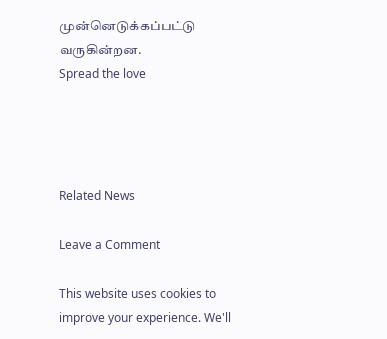முன்னெடுக்கப்பட்டு வருகின்றன.
Spread the love




Related News

Leave a Comment

This website uses cookies to improve your experience. We'll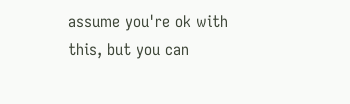assume you're ok with this, but you can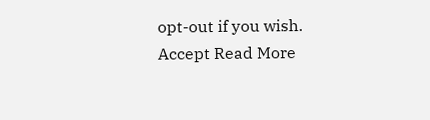opt-out if you wish. Accept Read More